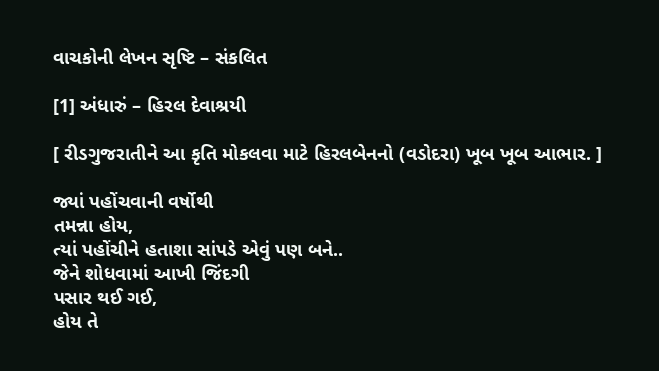વાચકોની લેખન સૃષ્ટિ – સંકલિત

[1] અંધારું – હિરલ દેવાશ્રયી

[ રીડગુજરાતીને આ કૃતિ મોકલવા માટે હિરલબેનનો (વડોદરા) ખૂબ ખૂબ આભાર. ]

જ્યાં પહોંચવાની વર્ષોથી
તમન્ના હોય,
ત્યાં પહોંચીને હતાશા સાંપડે એવું પણ બને..
જેને શોધવામાં આખી જિંદગી
પસાર થઈ ગઈ,
હોય તે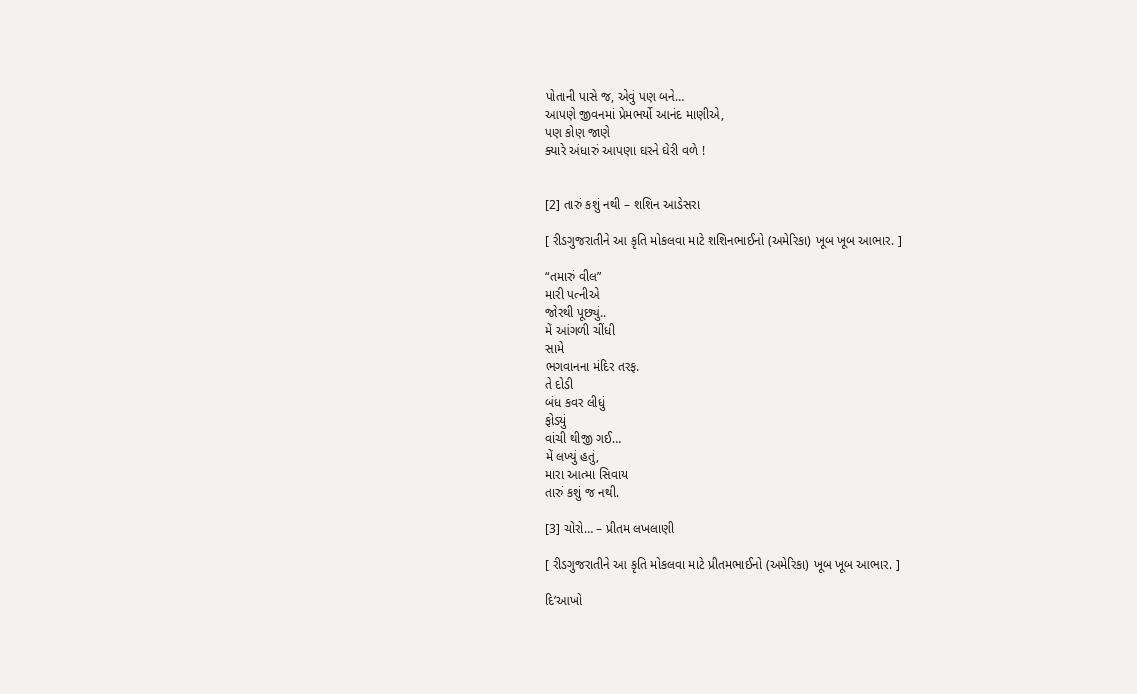પોતાની પાસે જ, એવું પણ બને…
આપણે જીવનમાં પ્રેમભર્યો આનંદ માણીએ,
પણ કોણ જાણે
ક્યારે અંધારું આપણા ઘરને ઘેરી વળે !


[2] તારું કશું નથી – શશિન આડેસરા

[ રીડગુજરાતીને આ કૃતિ મોકલવા માટે શશિનભાઈનો (અમેરિકા) ખૂબ ખૂબ આભાર. ]

“તમારું વીલ”
મારી પત્નીએ
જોરથી પૂછ્યું..
મેં આંગળી ચીંધી
સામે
ભગવાનના મંદિર તરફ.
તે દોડી
બંધ કવર લીધું
ફોડ્યું
વાંચી થીજી ગઈ…
મેં લખ્યું હતું,
મારા આત્મા સિવાય
તારું કશું જ નથી.

[3] ચોરો… – પ્રીતમ લખલાણી

[ રીડગુજરાતીને આ કૃતિ મોકલવા માટે પ્રીતમભાઈનો (અમેરિકા) ખૂબ ખૂબ આભાર. ]

દિ’આખો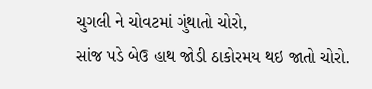ચુગલી ને ચોવટમાં ગુંથાતો ચોરો,
સાંજ પડે બેઉ હાથ જોડી ઠાકોરમય થઇ જાતો ચોરો.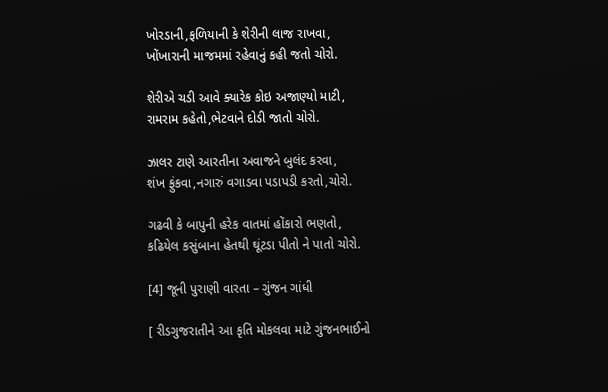ખોરડાની,ફળિયાની કે શેરીની લાજ રાખવા,
ખોંખારાની માજમમાં રહેવાનું કહી જતો ચોરો.

શેરીએ ચડી આવે ક્યારેક કોઇ અજાણ્યો માટી,
રામરામ કહેતો,ભેટવાને દોડી જાતો ચોરો.

ઝાલર ટાણે આરતીના અવાજને બુલંદ કરવા,
શંખ ફુંકવા,નગારું વગાડવા પડાપડી કરતો,ચોરો.

ગઢવી કે બાપુની હરેક વાતમાં હોંકારો ભણતો,
કઢિયેલ કસુંબાના હેતથી ઘૂંટડા પીતો ને પાતો ચોરો.

[4] જૂની પુરાણી વારતા – ગુંજન ગાંધી

[ રીડગુજરાતીને આ કૃતિ મોકલવા માટે ગુંજનભાઈનો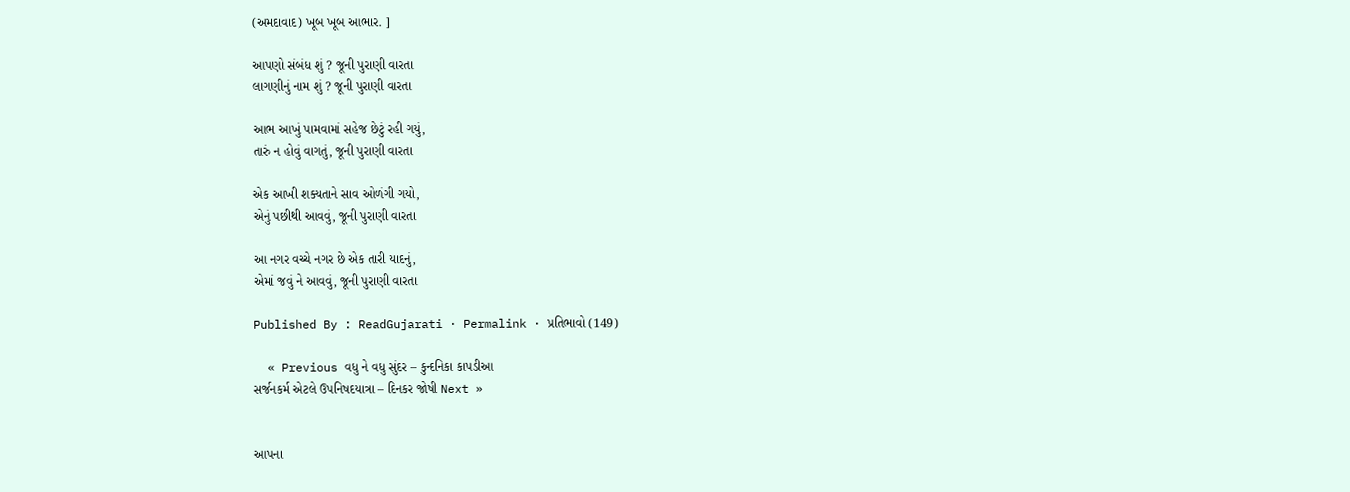(અમદાવાદ) ખૂબ ખૂબ આભાર. ]

આપણો સંબંધ શું ? જૂની પુરાણી વારતા
લાગણીનું નામ શું ? જૂની પુરાણી વારતા

આભ આખું પામવામાં સહેજ છેટું રહી ગયું,
તારું ન હોવું વાગતું, જૂની પુરાણી વારતા

એક આખી શક્યતાને સાવ ઓળંગી ગયો,
એનું પછીથી આવવું, જૂની પુરાણી વારતા

આ નગર વચ્ચે નગર છે એક તારી યાદનું,
એમાં જવું ને આવવું, જૂની પુરાણી વારતા

Published By : ReadGujarati · Permalink · પ્રતિભાવો (149)

  « Previous વધુ ને વધુ સુંદર – કુન્દનિકા કાપડીઆ
સર્જનકર્મ એટલે ઉપનિષદયાત્રા – દિનકર જોષી Next »


આપના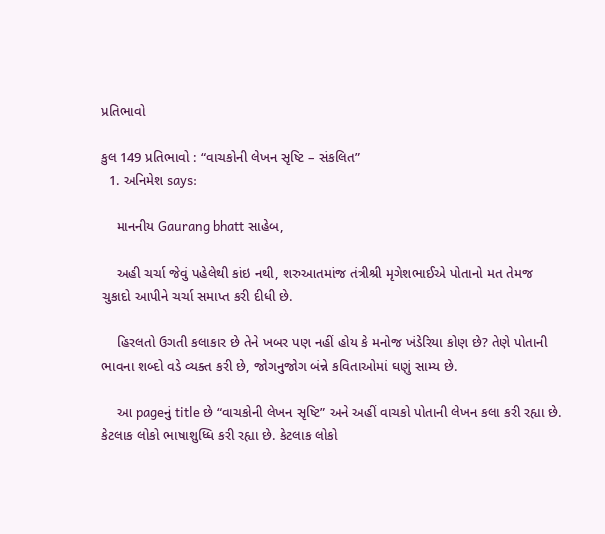પ્રતિભાવો

કુલ 149 પ્રતિભાવો : “વાચકોની લેખન સૃષ્ટિ – સંકલિત”
  1. અનિમેશ says:

    માનનીય Gaurang bhatt સાહેબ,

    અહી ચર્ચા જેવું પહેલેથી કાંઇ નથી, શરુઆતમાંજ તંત્રીશ્રી મૃગેશભાઈએ પોતાનો મત તેમજ ચુકાદો આપીને ચર્ચા સમાપ્ત કરી દીધી છે.

    હિરલતો ઉગતી કલાકાર છે તેને ખબર પણ નહીં હોય કે મનોજ ખંડેરિયા કોણ છે? તેણે પોતાની ભાવના શબ્દો વડે વ્યક્ત કરી છે, જોગનુજોગ બંન્ને કવિતાઓમાં ઘણું સામ્ય છે.

    આ pageનું title છે “વાચકોની લેખન સૃષ્ટિ” અને અહીં વાચકો પોતાની લેખન કલા કરી રહ્યા છે. કેટલાક લોકો ભાષાશુધ્ધિ કરી રહ્યા છે. કેટલાક લોકો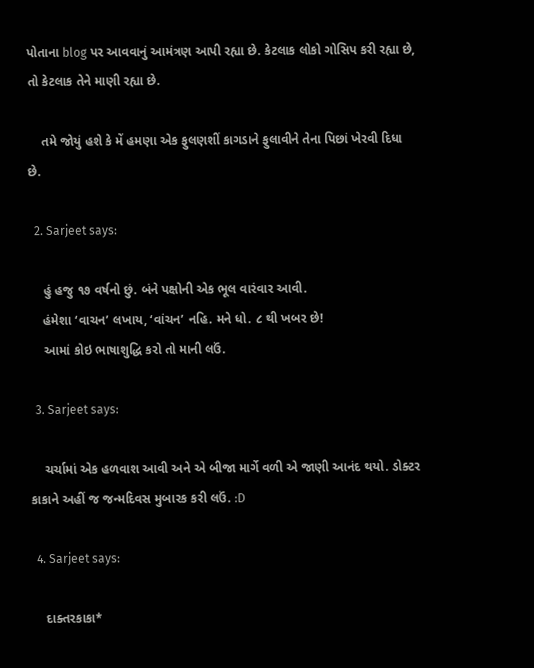પોતાના blog પર આવવાનું આમંત્રણ આપી રહ્યા છે. કેટલાક લોકો ગોસિપ કરી રહ્યા છે, તો કેટલાક તેને માણી રહ્યા છે.

    તમે જોયું હશે કે મેં હમણા એક ફુલણશીં કાગડાને ફુલાવીને તેના પિછાં ખેરવી દિધા છે.

  2. Sarjeet says:

    હું હજુ ૧૭ વર્ષનો છું. બંને પક્ષોની એક ભૂલ વારંવાર આવી.
    હંમેશા ‘વાચન’ લખાય, ‘વાંચન’ નહિ. મને ધો. ૮ થી ખબર છે!
    આમાં કોઇ ભાષાશુદ્ધિ કરો તો માની લઉં.

  3. Sarjeet says:

    ચર્ચામાં એક હળવાશ આવી અને એ બીજા માર્ગે વળી એ જાણી આનંદ થયો. ડોક્ટર કાકાને અહીં જ જન્મદિવસ મુબારક કરી લઉં. :D

  4. Sarjeet says:

    દાક્તરકાકા*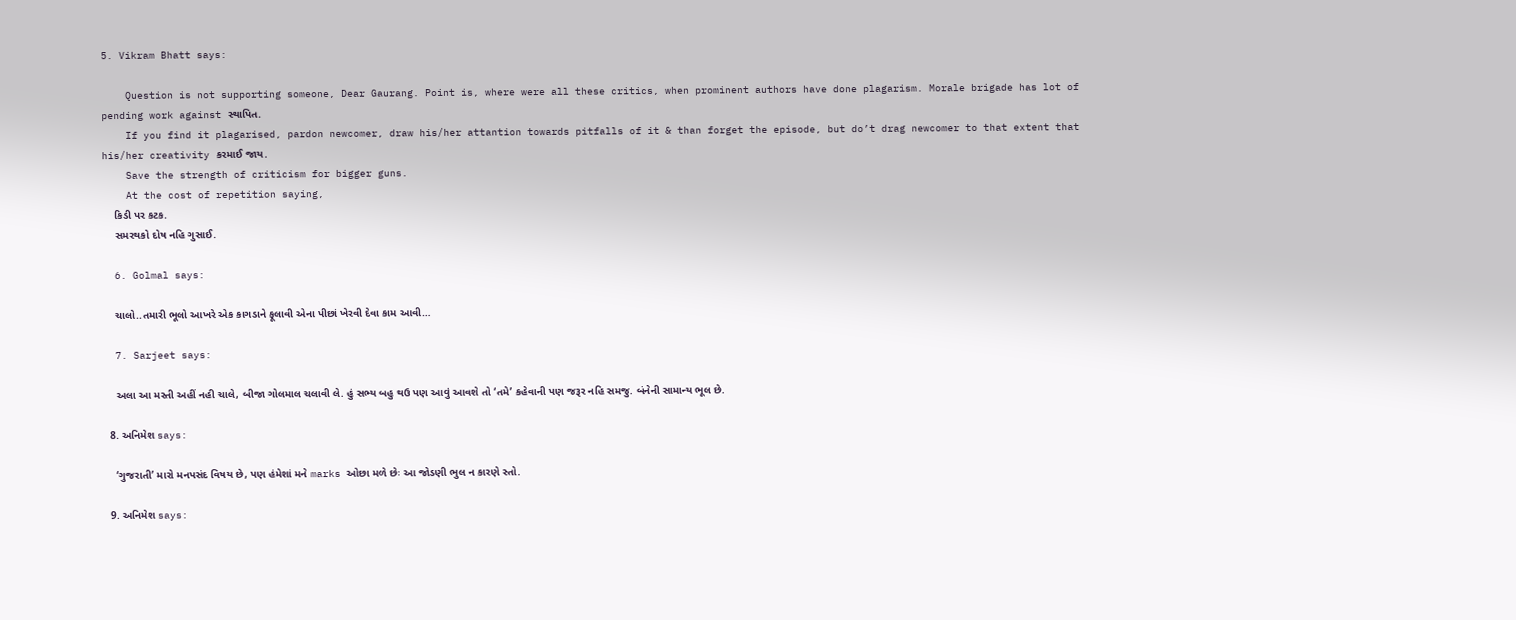5. Vikram Bhatt says:

    Question is not supporting someone, Dear Gaurang. Point is, where were all these critics, when prominent authors have done plagarism. Morale brigade has lot of pending work against સ્થાપિત.
    If you find it plagarised, pardon newcomer, draw his/her attantion towards pitfalls of it & than forget the episode, but do’t drag newcomer to that extent that his/her creativity કરમાઈ જાય.
    Save the strength of criticism for bigger guns.
    At the cost of repetition saying,
    કિડી પર કટક.
    સમરથકો દોષ નહિ ગુસાઈ.

  6. Golmal says:

    ચાલો..તમારી ભૂલો આખરે એક કાગડાને ફૂલાવી એના પીછાં ખેરવી દેવા કામ આવી…

  7. Sarjeet says:

    અલા આ મસ્તી અહીં નહી ચાલે, બીજા ગોલમાલ ચલાવી લે. હું સભ્ય બહુ થઉ પણ આવું આવશે તો ‘તમે’ કહેવાની પણ જરૂર નહિ સમજુ. બંનેની સામાન્ય ભૂલ છે.

  8. અનિમેશ says:

    ‘ગુજરાતી’ મારો મનપસંદ વિષય છે, પણ હંમેશાં મને marks ઓછા મળે છેઃ આ જોડણી ભુલ ન કારણે સ્તો.

  9. અનિમેશ says: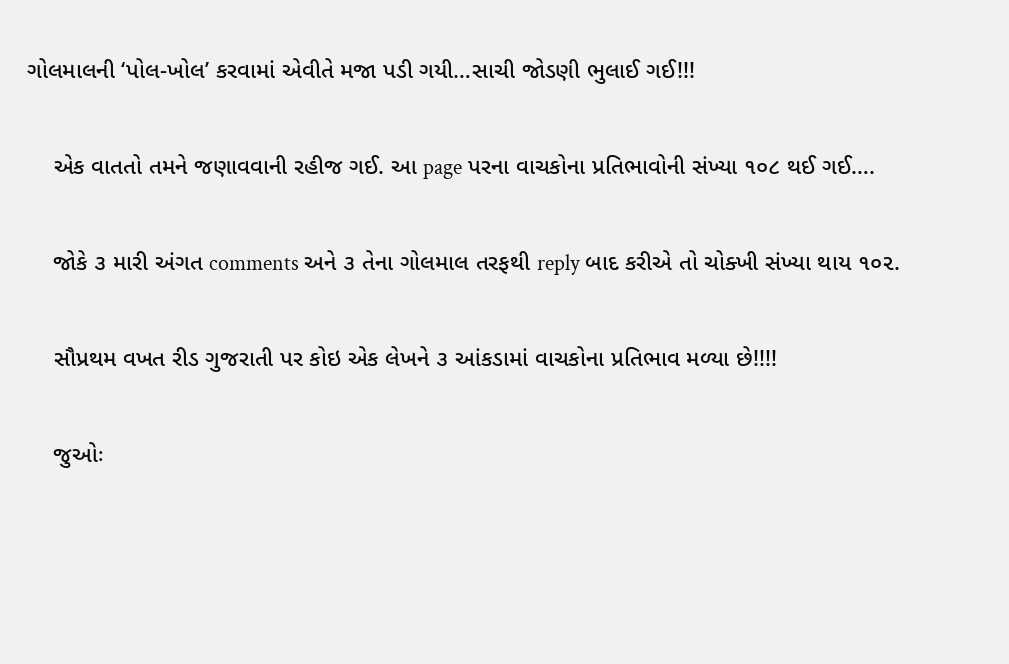ગોલમાલની ‘પોલ-ખોલ’ કરવામાં એવીતે મજા પડી ગયી…સાચી જોડણી ભુલાઈ ગઈ!!!

    એક વાતતો તમને જણાવવાની રહીજ ગઈ. આ page પરના વાચકોના પ્રતિભાવોની સંખ્યા ૧૦૮ થઈ ગઈ….

    જોકે ૩ મારી અંગત comments અને ૩ તેના ગોલમાલ તરફથી reply બાદ કરીએ તો ચોક્ખી સંખ્યા થાય ૧૦૨.

    સૌપ્રથમ વખત રીડ ગુજરાતી પર કોઇ એક લેખને ૩ આંકડામાં વાચકોના પ્રતિભાવ મળ્યા છે!!!!

    જુઓઃ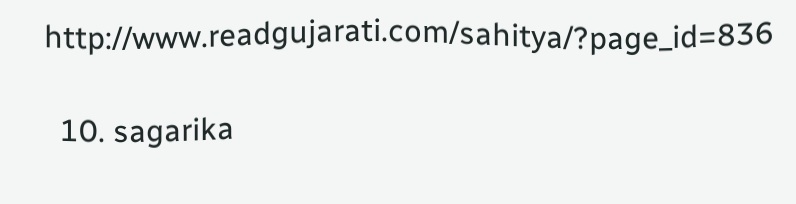http://www.readgujarati.com/sahitya/?page_id=836

  10. sagarika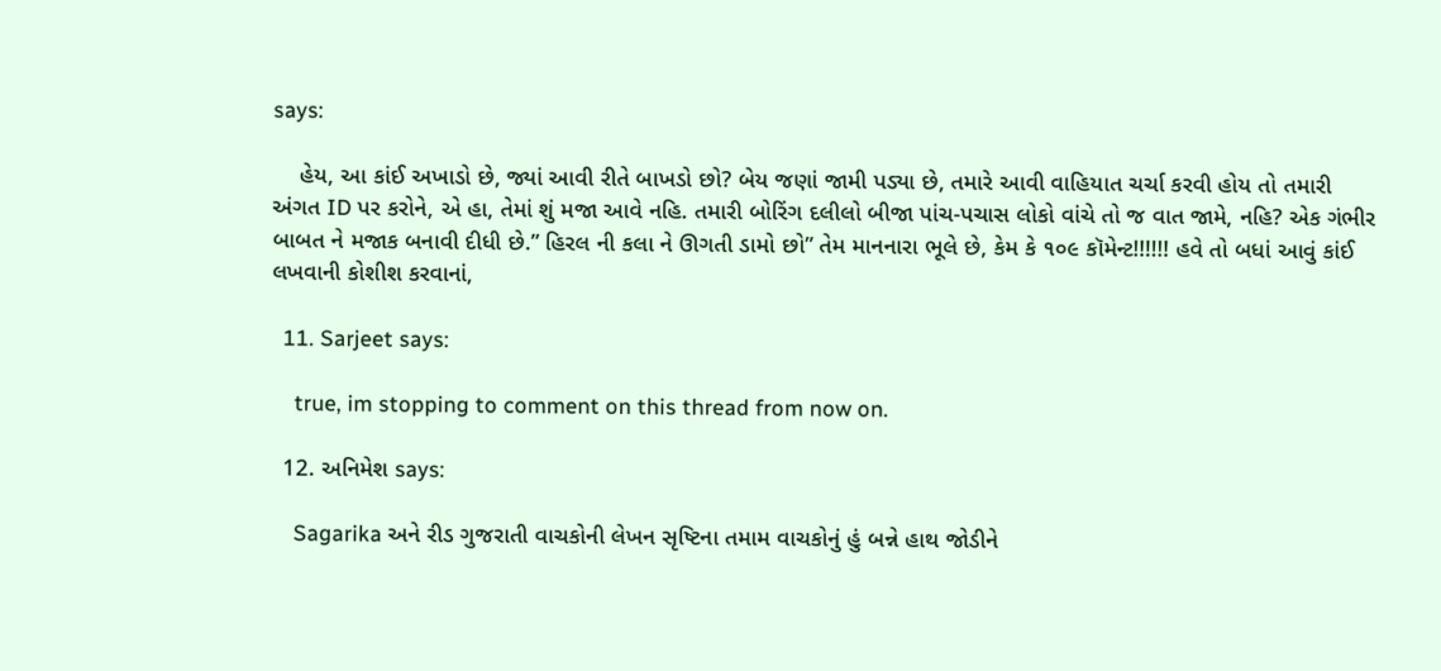says:

    હેય, આ કાંઈ અખાડો છે, જ્યાં આવી રીતે બાખડો છો? બેય જણાં જામી પડ્યા છે, તમારે આવી વાહિયાત ચર્ચા કરવી હોય તો તમારી અંગત ID પર કરોને, એ હા, તેમાં શું મજા આવે નહિ. તમારી બોરિંગ દલીલો બીજા પાંચ-પચાસ લોકો વાંચે તો જ વાત જામે, નહિ? એક ગંભીર બાબત ને મજાક બનાવી દીધી છે.” હિરલ ની કલા ને ઊગતી ડામો છો” તેમ માનનારા ભૂલે છે, કેમ કે ૧૦૯ કૉમેન્ટ!!!!!! હવે તો બધાં આવું કાંઈ લખવાની કોશીશ કરવાનાં,

  11. Sarjeet says:

    true, im stopping to comment on this thread from now on.

  12. અનિમેશ says:

    Sagarika અને રીડ ગુજરાતી વાચકોની લેખન સૃષ્ટિના તમામ વાચકોનું હું બન્ને હાથ જોડીને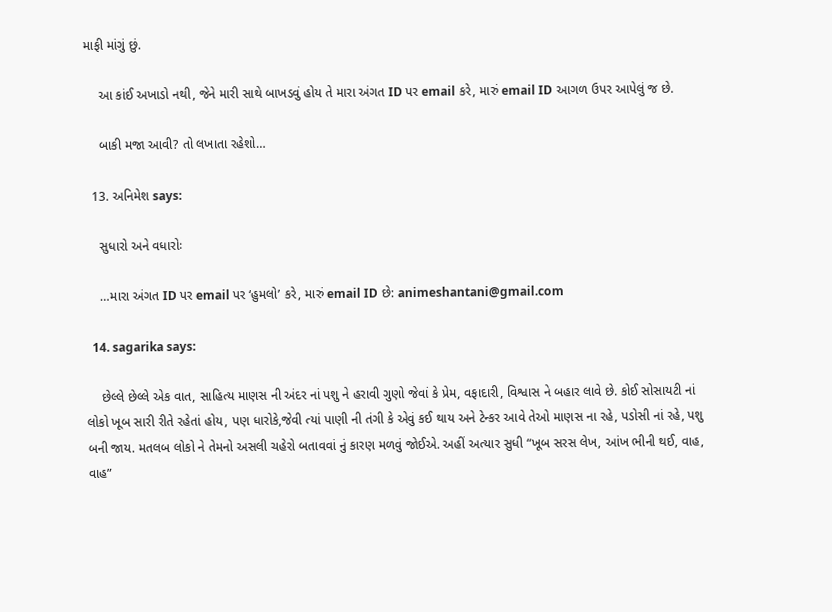માફી માંગું છું.

    આ કાંઈ અખાડો નથી, જેને મારી સાથે બાખડવું હોય તે મારા અંગત ID પર email કરે, મારું email ID આગળ ઉપર આપેલું જ છે.

    બાકી મજા આવી? તો લખાતા રહેશો…

  13. અનિમેશ says:

    સુધારો અને વધારોઃ

    …મારા અંગત ID પર email પર ‘હુમલો’ કરે, મારું email ID છે: animeshantani@gmail.com

  14. sagarika says:

    છેલ્લે છેલ્લે એક વાત, સાહિત્ય માણસ ની અંદર નાં પશુ ને હરાવી ગુણો જેવાં કે પ્રેમ, વફાદારી, વિશ્વાસ ને બહાર લાવે છે. કોઈ સોસાયટી નાં લોકો ખૂબ સારી રીતે રહેતાં હોય, પણ ધારોકે,જેવી ત્યાં પાણી ની તંગી કે એવું કઈ થાય અને ટેન્કર આવે તેઓ માણસ ના રહે, પડોસી નાં રહે, પશુ બની જાય. મતલબ લોકો ને તેમનો અસલી ચહેરો બતાવવાં નું કારણ મળવું જોઈએ. અહીં અત્યાર સુધી “ખૂબ સરસ લેખ, આંખ ભીની થઈ, વાહ, વાહ”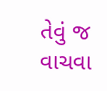તેવું જ વાચવા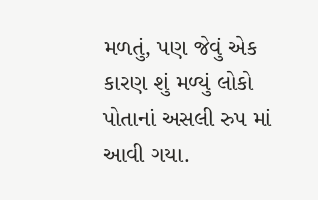મળતું, પણ જેવું એક કારણ શું મળ્યું લોકો પોતાનાં અસલી રુપ માં આવી ગયા.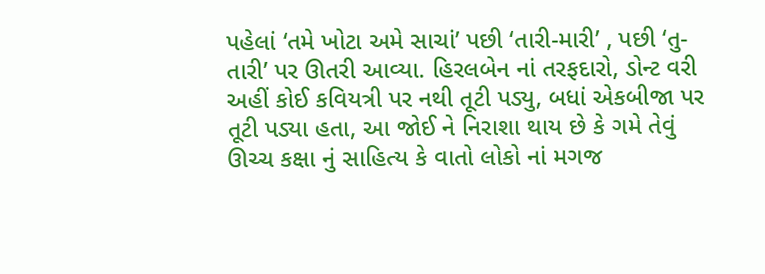પહેલાં ‘તમે ખોટા અમે સાચાં’ પછી ‘તારી-મારી’ , પછી ‘તુ-તારી’ પર ઊતરી આવ્યા. હિરલબેન નાં તરફદારો, ડોન્ટ વરી અહીં કોઈ કવિયત્રી પર નથી તૂટી પડ્યુ, બધાં એકબીજા પર તૂટી પડ્યા હતા, આ જોઈ ને નિરાશા થાય છે કે ગમે તેવું ઊચ્ચ કક્ષા નું સાહિત્ય કે વાતો લોકો નાં મગજ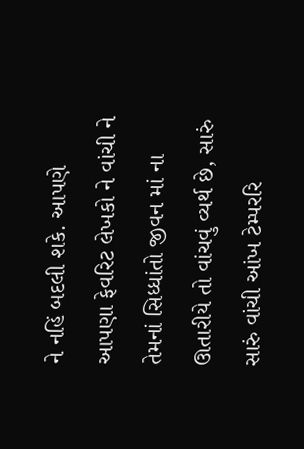ને નહિં બદલી શકે. આપણે આપણા ફેવરિટ લેખકો ને વાંચી ને તેમનાં સિધ્ધાંતો જીવન માં ના ઊતારીયે તો વાંચવું વ્યર્થ છે, સારું સારું વાંચી આંખ ટેમ્પરરિ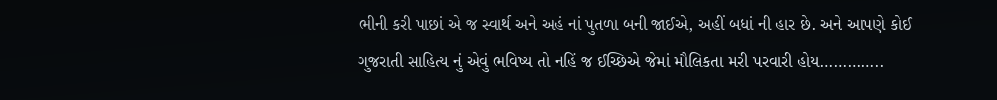ભીની કરી પાછાં એ જ સ્વાર્થ અને અહં નાં પુતળા બની જાઈએ, અહીં બધાં ની હાર છે. અને આપણે કોઈ ગુજરાતી સાહિત્ય નું એવું ભવિષ્ય તો નહિં જ ઈચ્છિએ જેમાં મૌલિકતા મરી પરવારી હોય…………..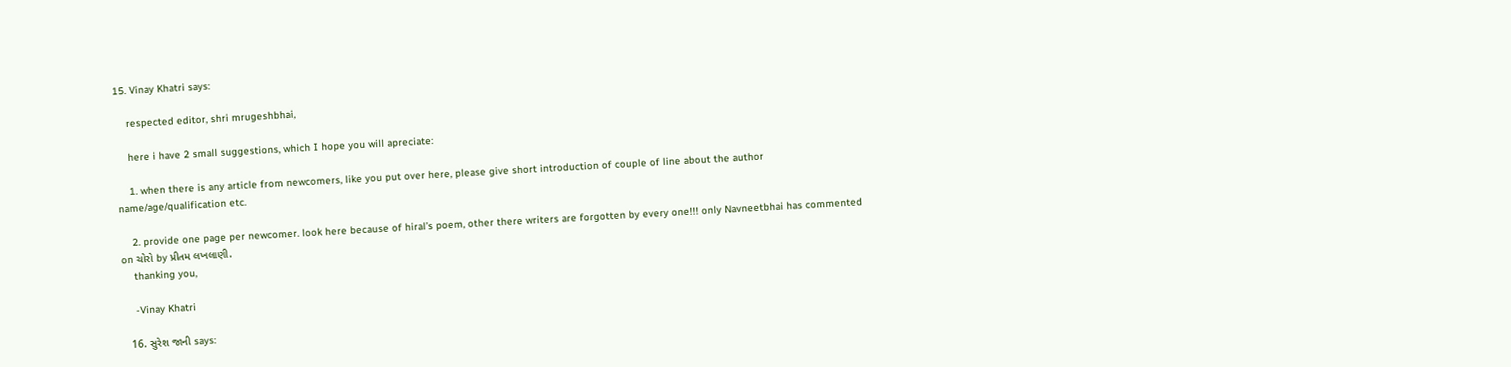15. Vinay Khatri says:

    respected editor, shri mrugeshbhai,

    here i have 2 small suggestions, which I hope you will apreciate:

    1. when there is any article from newcomers, like you put over here, please give short introduction of couple of line about the author name/age/qualification etc.

    2. provide one page per newcomer. look here because of hiral’s poem, other there writers are forgotten by every one!!! only Navneetbhai has commented on ચોરો by પ્રીતમ લખલાણી.
    thanking you,

    -Vinay Khatri

  16. સુરેશ જાની says: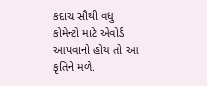કદાચ સૌથી વધુ કોમેન્ટો માટે એવોર્ડ આપવાનો હોય તો આ કૃતિને મળે.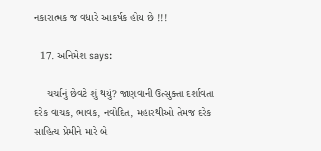નકારાત્મક જ વધારે આકર્ષક હોય છે !!!

  17. અનિમેશ says:

    ચર્ચાનું છેવટે શું થયું? જાણવાની ઉત્સુક્તા દર્શાવતા દરેક વાચક, ભાવક, નવોદિત, મહારથીઓ તેમજ દરેક સાહિત્ય પ્રેમીને મારે બે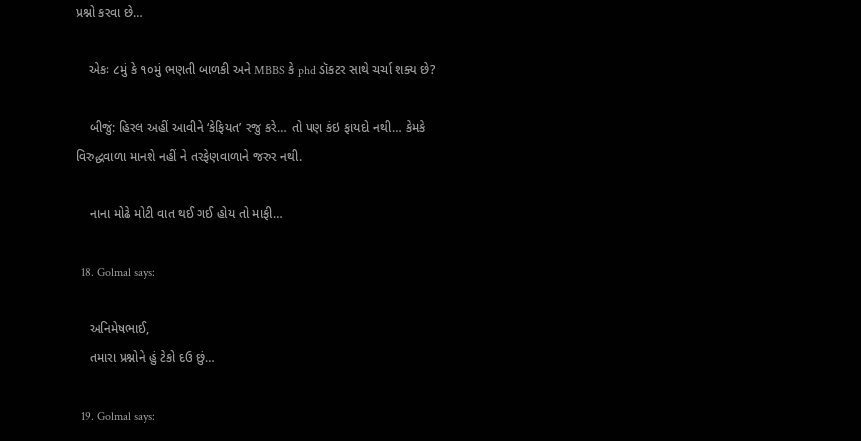પ્રશ્નો કરવા છે…

    એકઃ ૮મું કે ૧૦મું ભણતી બાળકી અને MBBS કે phd ડૉકટર સાથે ચર્ચા શક્ય છે?

    બીજું: હિરલ અહીં આવીને ‘કેફિયત’ રજુ કરે… તો પણ કંઇ ફાયદો નથી… કેમકે વિરુદ્ધવાળા માનશે નહીં ને તરફેણવાળાને જરુર નથી.

    નાના મોઢે મોટી વાત થઈ ગઈ હોય તો માફી…

  18. Golmal says:

    અનિમેષભાઈ,
    તમારા પ્રશ્નોને હું ટેકો દઉ છું…

  19. Golmal says: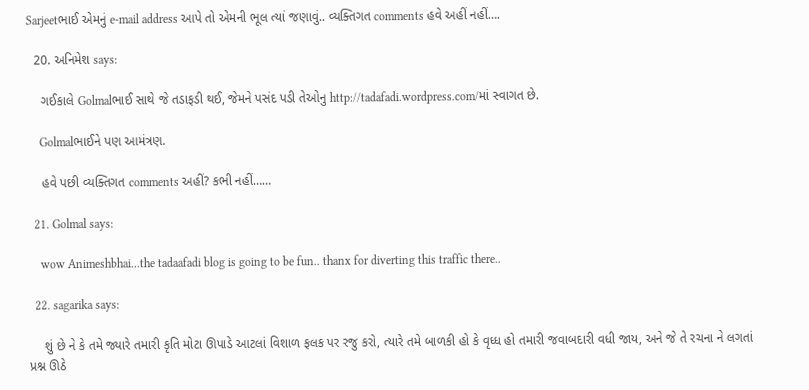Sarjeetભાઈ એમનું e-mail address આપે તો એમની ભૂલ ત્યાં જણાવું.. વ્યક્તિગત comments હવે અહીં નહીં….

  20. અનિમેશ says:

    ગઈકાલે Golmalભાઈ સાથે જે તડાફડી થઈ, જેમને પસંદ પડી તેઓનુ http://tadafadi.wordpress.com/માં સ્વાગત છે.

    Golmalભાઈને પણ આમંત્રણ.

    હવે પછી વ્યક્તિગત comments અહીં? કભી નહીં……

  21. Golmal says:

    wow Animeshbhai…the tadaafadi blog is going to be fun.. thanx for diverting this traffic there..

  22. sagarika says:

    શું છે ને કે તમે જ્યારે તમારી કૃતિ મોટા ઊપાડે આટલાં વિશાળ ફલક પર રજુ કરો, ત્યારે તમે બાળકી હો કે વૃધ્ધ હો તમારી જવાબદારી વધી જાય, અને જે તે રચના ને લગતાં પ્રશ્ન ઊઠે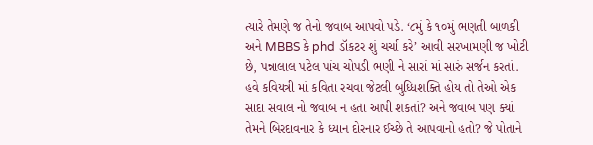ત્યારે તેમણે જ તેનો જવાબ આપવો પડે. ‘૮મું કે ૧૦મું ભણતી બાળકી અને MBBS કે phd ડૉકટર શું ચર્ચા કરે’ આવી સરખામણી જ ખોટી છે, પન્નાલાલ પટેલ પાંચ ચોપડી ભણી ને સારાં માં સારું સર્જન કરતાં. હવે કવિયત્રી માં કવિતા રચવા જેટલી બુધ્ધિશક્તિ હોય તો તેઓ એક સાદા સવાલ નો જવાબ ન હતા આપી શકતાં? અને જવાબ પણ ક્યાં તેમને બિરદાવનાર કે ધ્યાન દોરનાર ઈચ્છે તે આપવાનો હતો? જે પોતાને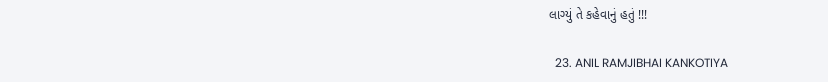લાગ્યું તે કહેવાનું હતું !!!

  23. ANIL RAMJIBHAI KANKOTIYA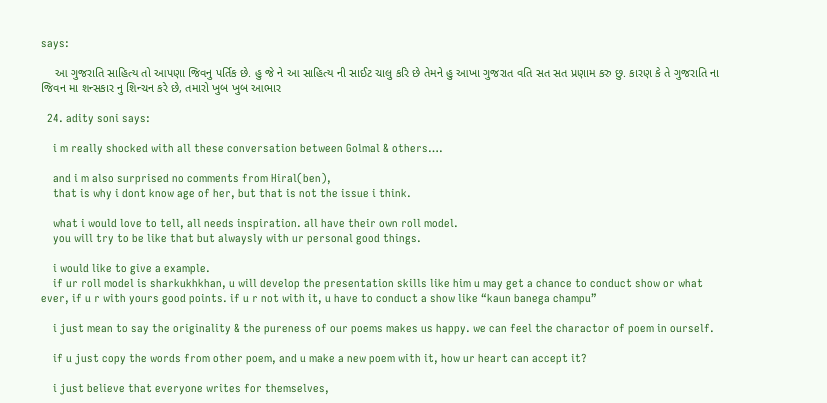says:

    આ ગુજરાતિ સાહિત્ય તો આપણા જિવનુ પર્તિક છે. હુ જે ને આ સાહિત્ય ની સાઈટ ચાલુ કરિ છે તેમને હુ આખા ગુજરાત વતિ સત સત પ્રણામ કરુ છુ. કારણ કે તે ગુજરાતિ ના જિવન મા શન્સકાર નુ શિન્ચન કરે છે, તમારો ખુબ ખુબ આભાર

  24. adity soni says:

    i m really shocked with all these conversation between Golmal & others….

    and i m also surprised no comments from Hiral(ben),
    that is why i dont know age of her, but that is not the issue i think.

    what i would love to tell, all needs inspiration. all have their own roll model.
    you will try to be like that but alwaysly with ur personal good things.

    i would like to give a example.
    if ur roll model is sharkukhkhan, u will develop the presentation skills like him u may get a chance to conduct show or what ever, if u r with yours good points. if u r not with it, u have to conduct a show like “kaun banega champu”

    i just mean to say the originality & the pureness of our poems makes us happy. we can feel the charactor of poem in ourself.

    if u just copy the words from other poem, and u make a new poem with it, how ur heart can accept it?

    i just believe that everyone writes for themselves,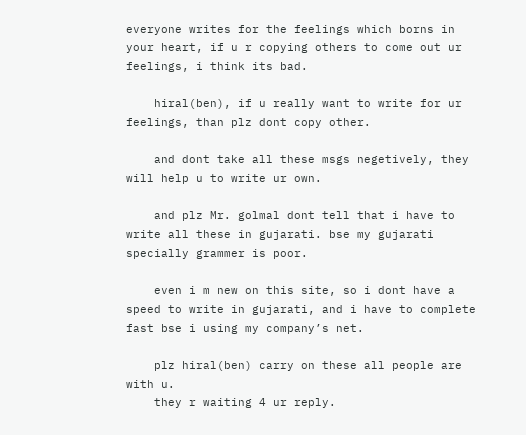everyone writes for the feelings which borns in your heart, if u r copying others to come out ur feelings, i think its bad.

    hiral(ben), if u really want to write for ur feelings, than plz dont copy other.

    and dont take all these msgs negetively, they will help u to write ur own.

    and plz Mr. golmal dont tell that i have to write all these in gujarati. bse my gujarati specially grammer is poor.

    even i m new on this site, so i dont have a speed to write in gujarati, and i have to complete fast bse i using my company’s net.

    plz hiral(ben) carry on these all people are with u.
    they r waiting 4 ur reply.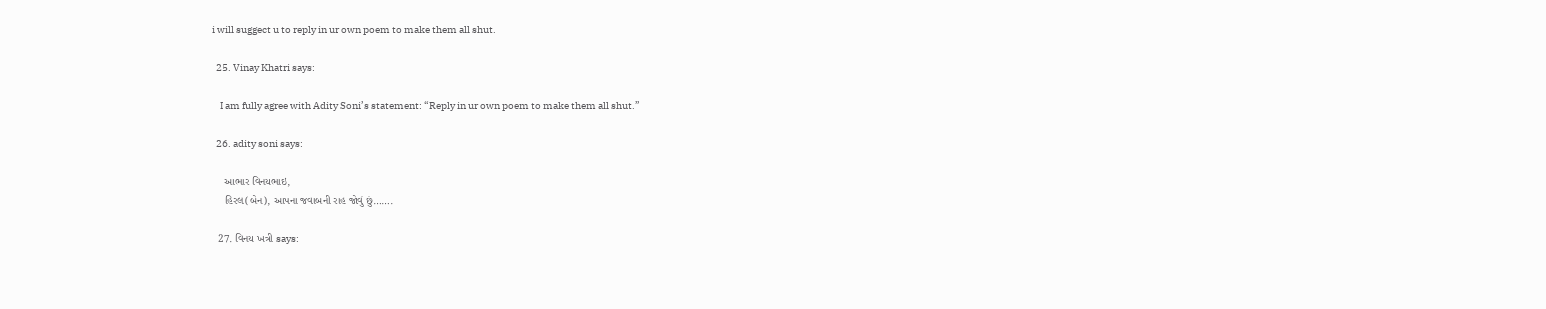i will suggect u to reply in ur own poem to make them all shut.

  25. Vinay Khatri says:

    I am fully agree with Adity Soni’s statement: “Reply in ur own poem to make them all shut.”

  26. adity soni says:

    આભાર વિનયભાઇ,
    હિરલ(બેન), આપના જવાબની રાહ જોવું છું…….

  27. વિનય ખત્રી says: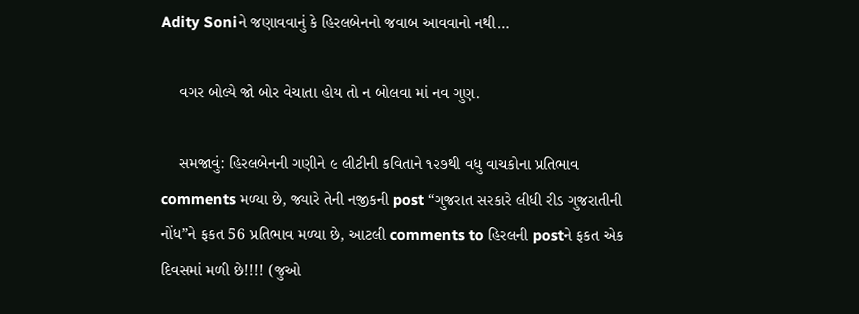Adity Soniને જણાવવાનું કે હિરલબેનનો જવાબ આવવાનો નથી…

    વગર બોલ્યે જો બોર વેચાતા હોય તો ન બોલવા માં નવ ગુણ.

    સમજાવું: હિરલબેનની ગણીને ૯ લીટીની કવિતાને ૧૨૭થી વધુ વાચકોના પ્રતિભાવ comments મળ્યા છે, જ્યારે તેની નજીકની post “ગુજરાત સરકારે લીધી રીડ ગુજરાતીની નોંધ”ને ફકત 56 પ્રતિભાવ મળ્યા છે, આટલી comments to હિરલની postને ફકત એક દિવસમાં મળી છે!!!! (જુઓ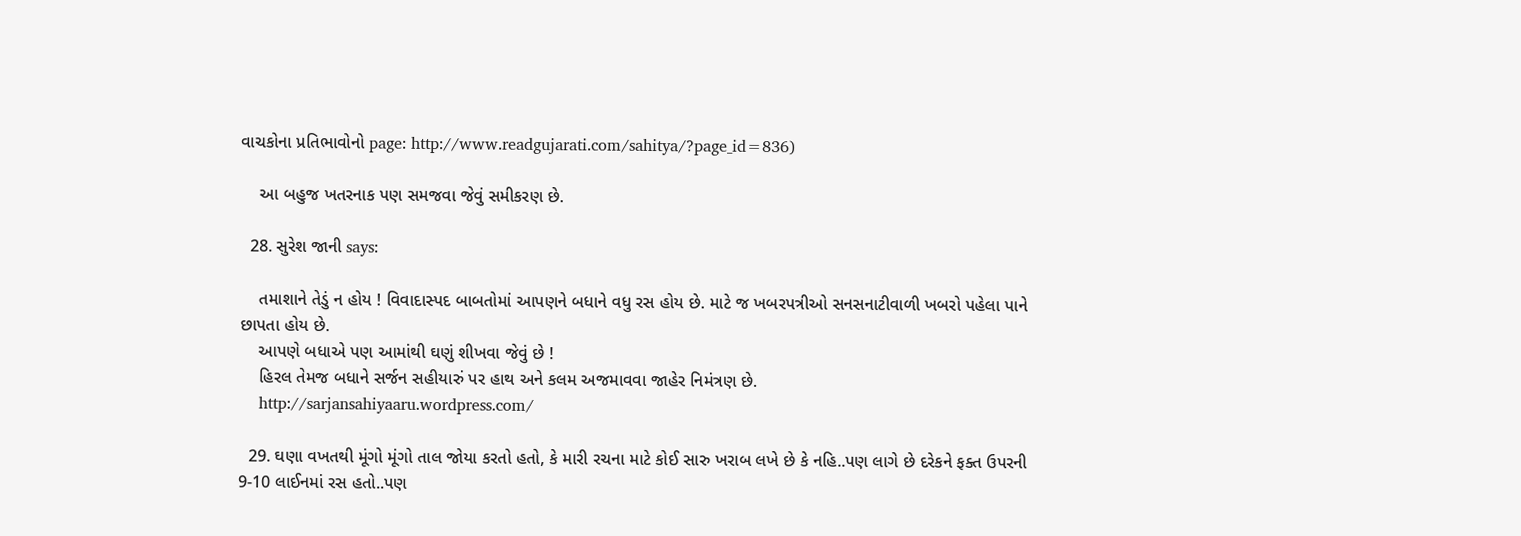વાચકોના પ્રતિભાવોનો page: http://www.readgujarati.com/sahitya/?page_id=836)

    આ બહુજ ખતરનાક પણ સમજવા જેવું સમીકરણ છે.

  28. સુરેશ જાની says:

    તમાશાને તેડું ન હોય ! વિવાદાસ્પદ બાબતોમાં આપણને બધાને વધુ રસ હોય છે. માટે જ ખબરપત્રીઓ સનસનાટીવાળી ખબરો પહેલા પાને છાપતા હોય છે.
    આપણે બધાએ પણ આમાંથી ઘણું શીખવા જેવું છે !
    હિરલ તેમજ બધાને સર્જન સહીયારું પર હાથ અને કલમ અજમાવવા જાહેર નિમંત્રણ છે.
    http://sarjansahiyaaru.wordpress.com/

  29. ઘણા વખતથી મૂંગો મૂંગો તાલ જોયા કરતો હતો, કે મારી રચના માટે કોઈ સારુ ખરાબ લખે છે કે નહિ..પણ લાગે છે દરેકને ફક્ત ઉપરની 9-10 લાઈનમાં રસ હતો..પણ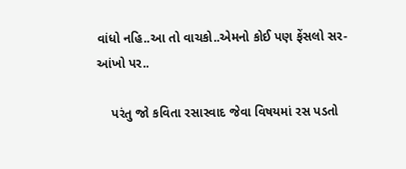વાંધો નહિ..આ તો વાચકો..એમનો કોઈ પણ ફેંસલો સર-આંખો પર..

    પરંતુ જો કવિતા રસાસ્વાદ જેવા વિષયમાં રસ પડતો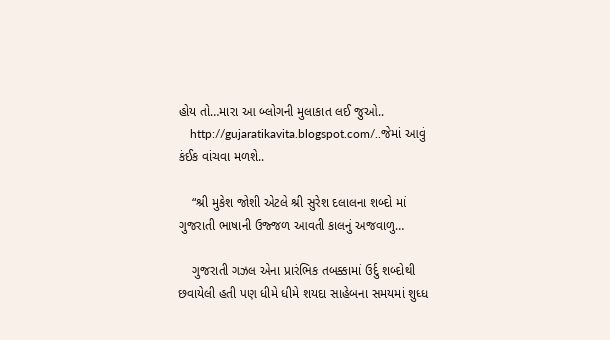હોય તો…મારા આ બ્લોગની મુલાકાત લઈ જુઓ..
    http://gujaratikavita.blogspot.com/..જેમાં આવું કંઈક વાંચવા મળશે..

    “શ્રી મુકેશ જોશી એટલે શ્રી સુરેશ દલાલના શબ્દો માં ગુજરાતી ભાષાની ઉજ્જળ આવતી કાલનું અજવાળુ…

    ગુજરાતી ગઝલ એના પ્રારંભિક તબક્કામાં ઉર્દુ શબ્દોથી છવાયેલી હતી પણ ધીમે ધીમે શયદા સાહેબના સમયમાં શુધ્ધ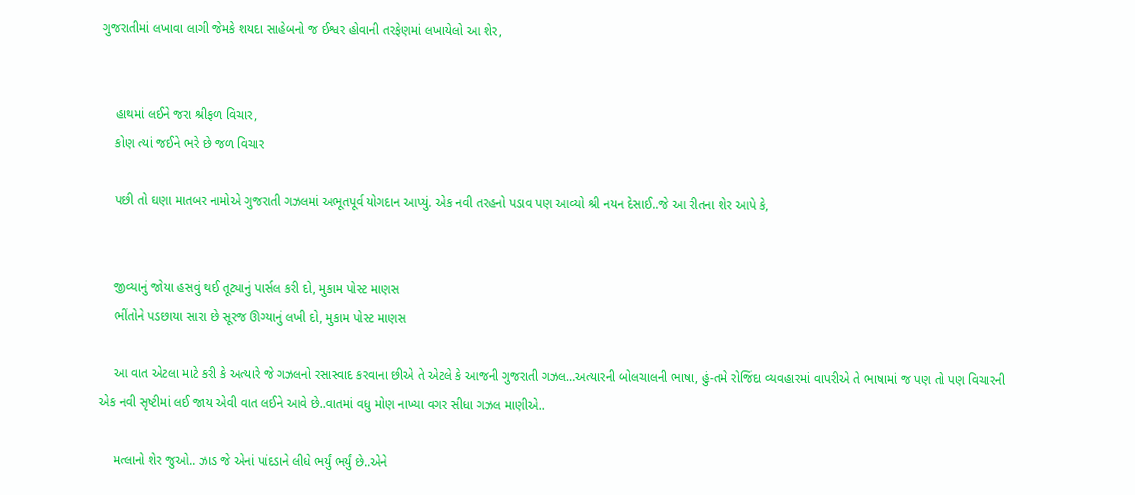ગુજરાતીમાં લખાવા લાગી જેમકે શયદા સાહેબનો જ ઈશ્વર હોવાની તરફેણમાં લખાયેલો આ શેર,


    હાથમાં લઈને જરા શ્રીફળ વિચાર,
    કોણ ત્યાં જઈને ભરે છે જળ વિચાર

    પછી તો ઘણા માતબર નામોએ ગુજરાતી ગઝલમાં અભૂતપૂર્વ યોગદાન આપ્યું. એક નવી તરહનો પડાવ પણ આવ્યો શ્રી નયન દેસાઈ..જે આ રીતના શેર આપે કે,


    જીવ્યાનું જોયા હસવું થઈ તૂટ્યાનું પાર્સલ કરી દો, મુકામ પોસ્ટ માણસ
    ભીંતોને પડછાયા સારા છે સૂરજ ઊગ્યાનું લખી દો, મુકામ પોસ્ટ માણસ

    આ વાત એટલા માટે કરી કે અત્યારે જે ગઝલનો રસાસ્વાદ કરવાના છીએ તે એટલે કે આજની ગુજરાતી ગઝલ…અત્યારની બોલચાલની ભાષા, હું-તમે રોજિંદા વ્યવહારમાં વાપરીએ તે ભાષામાં જ પણ તો પણ વિચારની એક નવી સૃષ્ટીમાં લઈ જાય એવી વાત લઈને આવે છે..વાતમાં વધુ મોણ નાખ્યા વગર સીધા ગઝલ માણીએ..

    મત્લાનો શેર જુઓ.. ઝાડ જે એનાં પાંદડાને લીધે ભર્યું ભર્યું છે..એને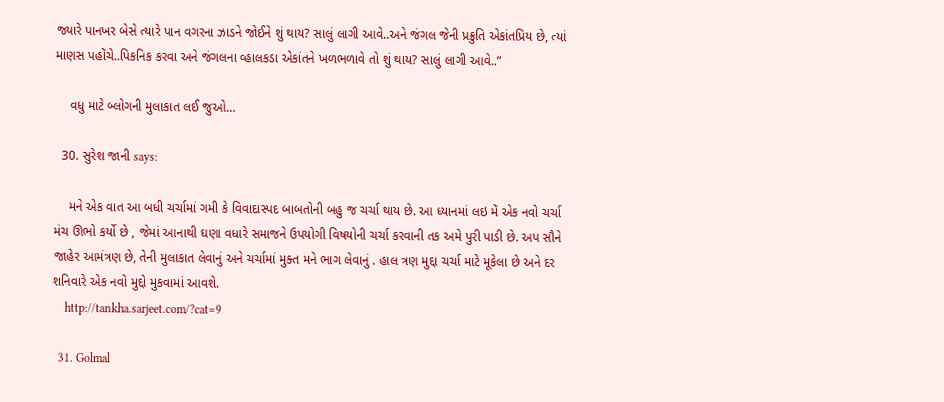જ્યારે પાનખર બેસે ત્યારે પાન વગરના ઝાડને જોઈને શું થાય? સાલું લાગી આવે..અને જંગલ જેની પ્રક્રુતિ એકાંતપ્રિય છે, ત્યાં માણસ પહોંચે..પિકનિક કરવા અને જંગલના વ્હાલકડા એકાંતને ખળભળાવે તો શું થાય? સાલું લાગી આવે..”

    વધુ માટે બ્લોગની મુલાકાત લઈ જુઓ…

  30. સુરેશ જાની says:

    મને એક વાત આ બધી ચર્ચામાં ગમી કે વિવાદાસ્પદ બાબતોની બહુ જ ચર્ચા થાય છે. આ ધ્યાનમાં લઇ મેં એક નવો ચર્ચા મંચ ઊભો કર્યો છે , જેમાં આનાથી ઘણા વધારે સમાજને ઉપયોગી વિષયોની ચર્ચા કરવાની તક અમે પુરી પાડી છે. અપ સૌને જાહેર આમંત્રણ છે, તેની મુલાકાત લેવાનું અને ચર્ચામાં મુક્ત મને ભાગ લેવાનું . હાલ ત્રણ મુદ્દા ચર્ચા માટે મૂકેલા છે અને દર શનિવારે એક નવો મુદ્દો મુકવામાં આવશે.
    http://tankha.sarjeet.com/?cat=9

  31. Golmal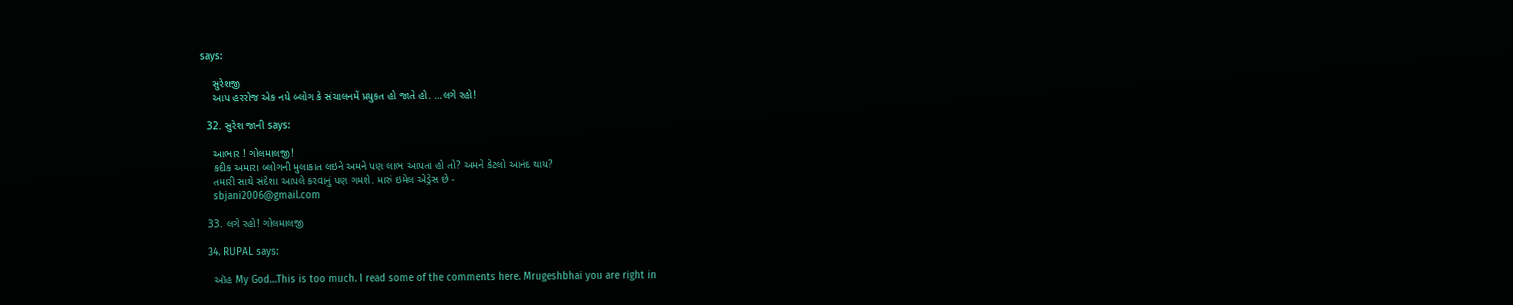says:

    સુરેશજી
    આપ હરરોજ એક નયે બ્લોગ કે સંચાલનમેં પ્રયુકત હો જાતે હો. …લગે રહો!

  32. સુરેશ જાની says:

    આભાર ! ગોલમાલજી!
    કદીક અમારા બ્લોગની મુલાકાત લઇને અમને પણ લાભ આપતા હો તો? અમને કેટલો આનંદ થાય?
    તમારી સાથે સંદેશા આપલે કરવાનું પણ ગમશે. મારું ઇમેલ એડ્રેસ છે -
    sbjani2006@gmail.com

  33. લગે રહો! ગોલમાલજી

  34. RUPAL says:

    ઑહ My God…This is too much. I read some of the comments here. Mrugeshbhai you are right in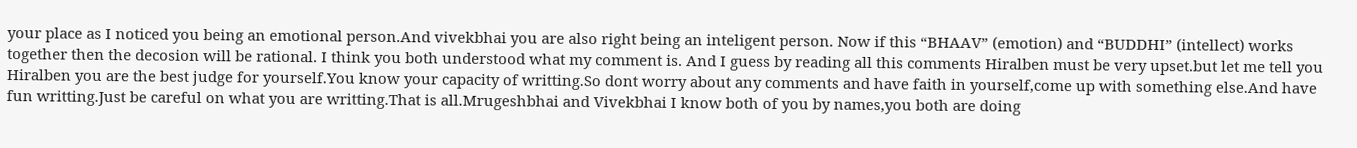your place as I noticed you being an emotional person.And vivekbhai you are also right being an inteligent person. Now if this “BHAAV” (emotion) and “BUDDHI” (intellect) works together then the decosion will be rational. I think you both understood what my comment is. And I guess by reading all this comments Hiralben must be very upset.but let me tell you Hiralben you are the best judge for yourself.You know your capacity of writting.So dont worry about any comments and have faith in yourself,come up with something else.And have fun writting.Just be careful on what you are writting.That is all.Mrugeshbhai and Vivekbhai I know both of you by names,you both are doing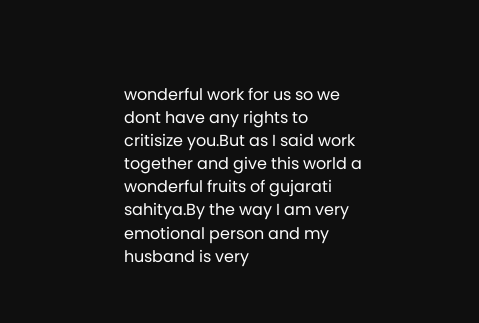wonderful work for us so we dont have any rights to critisize you.But as I said work together and give this world a wonderful fruits of gujarati sahitya.By the way I am very emotional person and my husband is very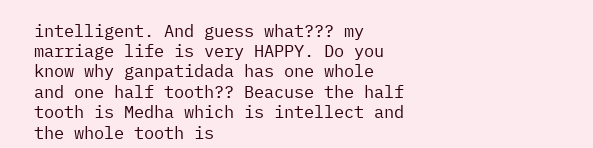intelligent. And guess what??? my marriage life is very HAPPY. Do you know why ganpatidada has one whole and one half tooth?? Beacuse the half tooth is Medha which is intellect and the whole tooth is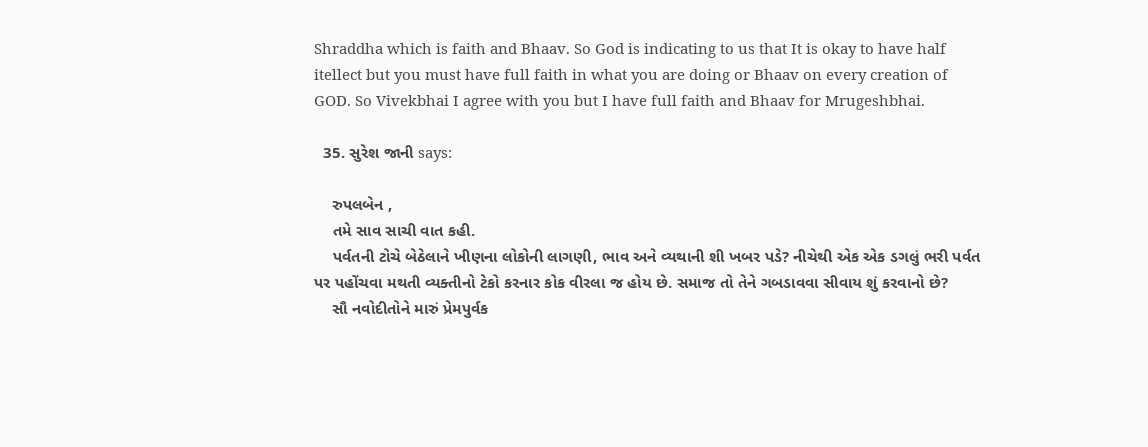Shraddha which is faith and Bhaav. So God is indicating to us that It is okay to have half itellect but you must have full faith in what you are doing or Bhaav on every creation of GOD. So Vivekbhai I agree with you but I have full faith and Bhaav for Mrugeshbhai.

  35. સુરેશ જાની says:

    રુપલબેન ,
    તમે સાવ સાચી વાત કહી.
    પર્વતની ટોચે બેઠેલાને ખીણના લોકોની લાગણી, ભાવ અને વ્યથાની શી ખબર પડે? નીચેથી એક એક ડગલું ભરી પર્વત પર પહોંચવા મથતી વ્યક્તીનો ટેકો કરનાર કોક વીરલા જ હોય છે. સમાજ તો તેને ગબડાવવા સીવાય શું કરવાનો છે?
    સૌ નવોદીતોને મારું પ્રેમપુર્વક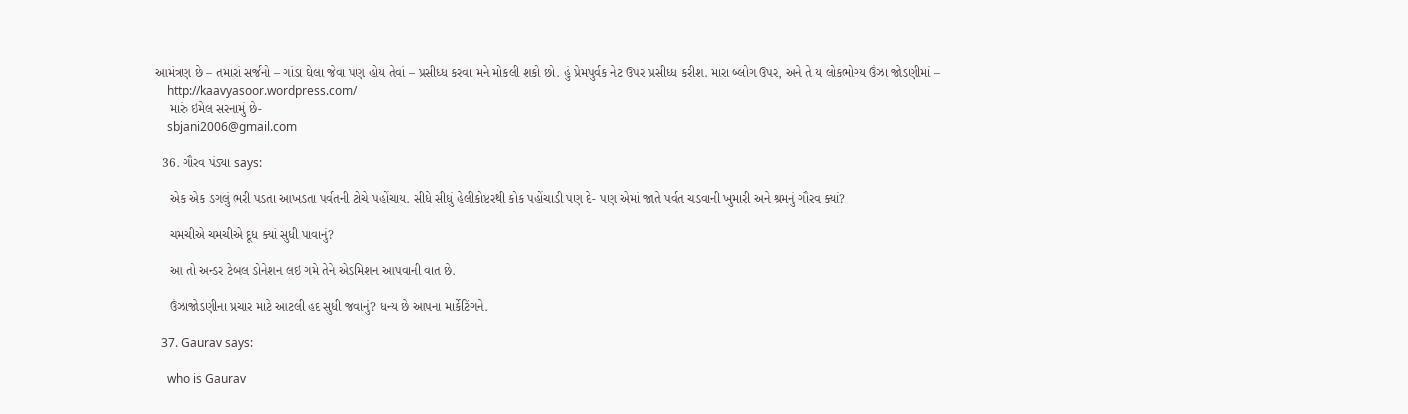આમંત્રણ છે – તમારાં સર્જનો – ગાંડા ઘેલા જેવા પણ હોય તેવાં – પ્રસીધ્ધ કરવા મને મોકલી શકો છો. હું પ્રેમપુર્વક નેટ ઉપર પ્રસીધ્ધ કરીશ. મારા બ્લોગ ઉપર, અને તે ય લોકભોગ્ય ઉંઝા જોડણીમાં –
    http://kaavyasoor.wordpress.com/
    મારું ઇમેલ સરનામું છે-
    sbjani2006@gmail.com

  36. ગૌરવ પંડ્યા says:

    એક એક ડગલું ભરી પડતા આખડતા પર્વતની ટોચે પહોંચાય. સીધે સીધું હેલીકોપ્ટરથી કોક પહોંચાડી પણ દે- પણ એમાં જાતે પર્વત ચડવાની ખુમારી અને શ્રમનું ગૌરવ ક્યાં?

    ચમચીએ ચમચીએ દૂધ ક્યાં સુધી પાવાનું?

    આ તો અન્ડર ટેબલ ડોનેશન લઇ ગમે તેને એડમિશન આપવાની વાત છે.

    ઉંઝાજોડણીના પ્રચાર માટે આટલી હદ સુધી જવાનું? ધન્ય છે આપના માર્કેટિંગને.

  37. Gaurav says:

    who is Gaurav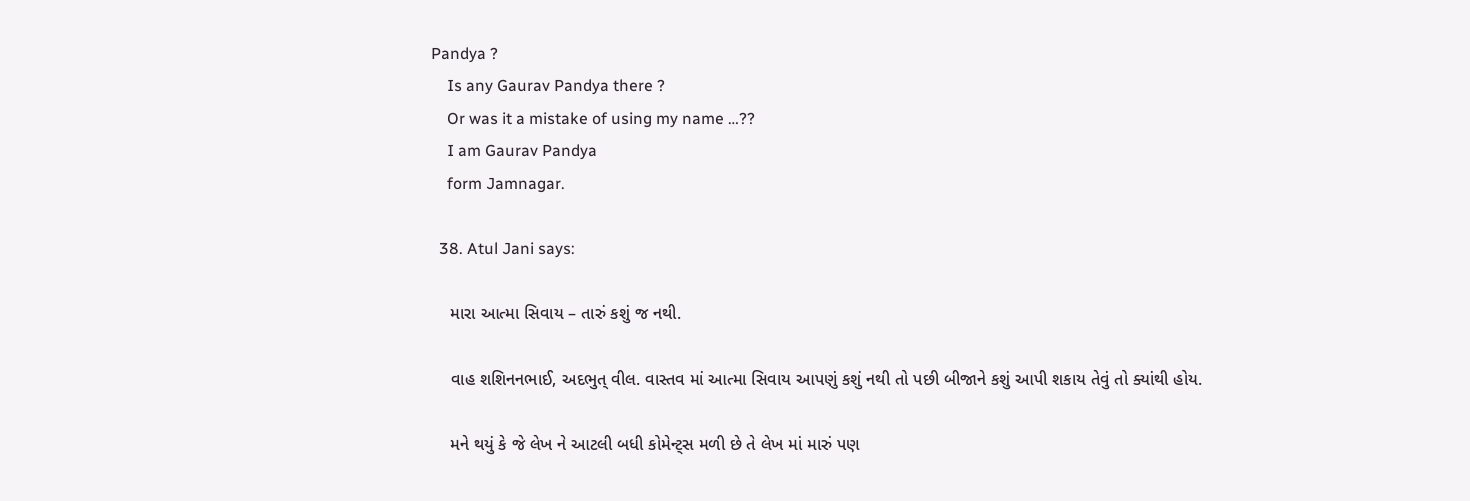Pandya ?
    Is any Gaurav Pandya there ?
    Or was it a mistake of using my name …??
    I am Gaurav Pandya
    form Jamnagar.

  38. Atul Jani says:

    મારા આત્મા સિવાય – તારું કશું જ નથી.

    વાહ શશિનનભાઈ, અદભુત્ વીલ. વાસ્તવ માં આત્મા સિવાય આપણું કશું નથી તો પછી બીજાને કશું આપી શકાય તેવું તો ક્યાંથી હોય.

    મને થયું કે જે લેખ ને આટલી બધી કોમેન્ટ્સ મળી છે તે લેખ માં મારું પણ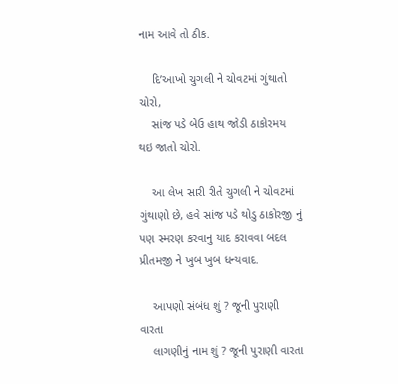નામ આવે તો ઠીક.

    દિ’આખો ચુગલી ને ચોવટમાં ગુંથાતો ચોરો,
    સાંજ પડે બેઉ હાથ જોડી ઠાકોરમય થઇ જાતો ચોરો.

    આ લેખ સારી રીતે ચુગલી ને ચોવટમાં ગુંથાણો છે, હવે સાંજ પડે થોડુ ઠાકોરજી નું પણ સ્મરણ કરવાનુ યાદ કરાવવા બદલ પ્રીતમજી ને ખુબ ખુબ ધન્યવાદ.

    આપણો સંબંધ શું ? જૂની પુરાણી વારતા
    લાગણીનું નામ શું ? જૂની પુરાણી વારતા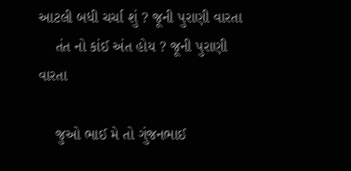આટલી બધી ચર્ચા શું ? જૂની પુરાણી વારતા
    તંત નો કાંઈ અંત હોય ? જૂની પુરાણી વારતા

    જુઓ ભાઈ મે તો ગુંજનભાઈ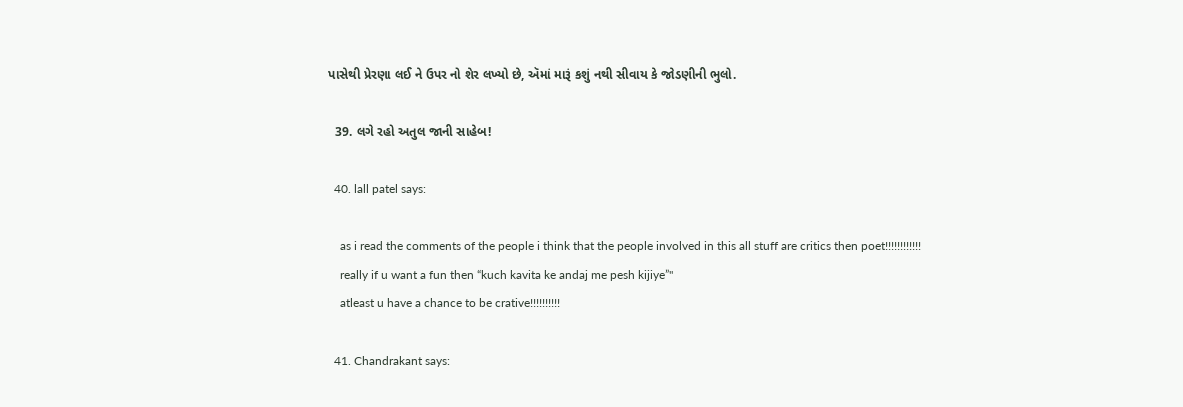પાસેથી પ્રેરણા લઈ ને ઉપર નો શેર લખ્યો છે, ઍમાં મારૂં કશું નથી સીવાય કે જોડણીની ભુલો.

  39. લગે રહો અતુલ જાની સાહેબ!

  40. lall patel says:

    as i read the comments of the people i think that the people involved in this all stuff are critics then poet!!!!!!!!!!!!
    really if u want a fun then “kuch kavita ke andaj me pesh kijiye”"
    atleast u have a chance to be crative!!!!!!!!!!

  41. Chandrakant says: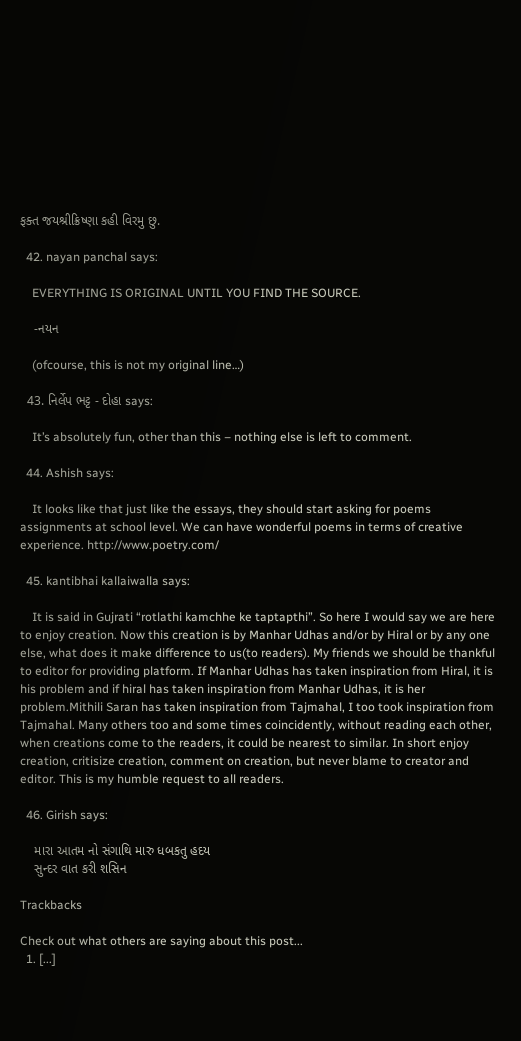ફક્ત જયશ્રીક્રિષ્ણા કહી વિરમુ છુ.

  42. nayan panchal says:

    EVERYTHING IS ORIGINAL UNTIL YOU FIND THE SOURCE.

    -નયન

    (ofcourse, this is not my original line…)

  43. નિર્લેપ ભટ્ટ - દોહા says:

    It’s absolutely fun, other than this – nothing else is left to comment.

  44. Ashish says:

    It looks like that just like the essays, they should start asking for poems assignments at school level. We can have wonderful poems in terms of creative experience. http://www.poetry.com/

  45. kantibhai kallaiwalla says:

    It is said in Gujrati “rotlathi kamchhe ke taptapthi”. So here I would say we are here to enjoy creation. Now this creation is by Manhar Udhas and/or by Hiral or by any one else, what does it make difference to us(to readers). My friends we should be thankful to editor for providing platform. If Manhar Udhas has taken inspiration from Hiral, it is his problem and if hiral has taken inspiration from Manhar Udhas, it is her problem.Mithili Saran has taken inspiration from Tajmahal, I too took inspiration from Tajmahal. Many others too and some times coincidently, without reading each other, when creations come to the readers, it could be nearest to similar. In short enjoy creation, critisize creation, comment on creation, but never blame to creator and editor. This is my humble request to all readers.

  46. Girish says:

    મારા આતમ નો સંગાથિ મારુ ધબકતુ હદય
    સુન્દર વાત કરી શસિન

Trackbacks

Check out what others are saying about this post...
  1. [...]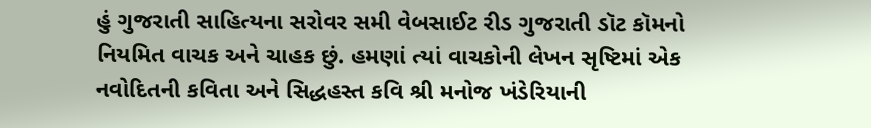હું ગુજરાતી સાહિત્યના સરોવર સમી વેબસાઈટ રીડ ગુજરાતી ડૉટ કૉમનો નિયમિત વાચક અને ચાહક છું. હમણાં ત્યાં વાચકોની લેખન સૃષ્ટિમાં એક નવોદિતની કવિતા અને સિદ્ધહસ્ત કવિ શ્રી મનોજ ખંડેરિયાની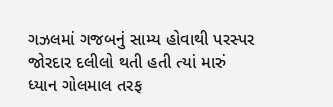ગઝલમાં ગજબનું સામ્ય હોવાથી પરસ્પર જોરદાર દલીલો થતી હતી ત્યાં મારું ધ્યાન ગોલમાલ તરફ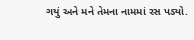ગયું અને મને તેમના નામમાં રસ પડ્યો.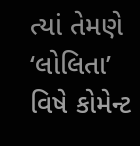ત્યાં તેમણે ‘લોલિતા’ વિષે કોમેન્ટ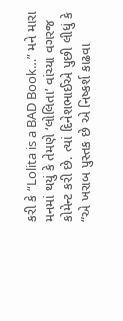કરી કે “Lolita is a BAD Book…” મને મારા મનમાં થયું કે તેમણે ‘લોલિતા’ વાંચ્યા વગરજ કોમેન્ટ કરી છે. ત્યાં દિનેશભાઈએ પુછી લીધું કે “એ ખરાબ પુસ્તક છે એ નિષ્કર્શ કાઢવા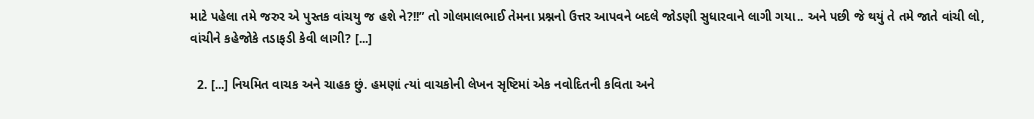માટે પહેલા તમે જરુર એ પુસ્તક વાંચયુ જ હશે ને?!!” તો ગોલમાલભાઈ તેમના પ્રશ્નનો ઉત્તર આપવને બદલે જોડણી સુધારવાને લાગી ગયા.. અને પછી જે થયું તે તમે જાતે વાંચી લો, વાંચીને કહેજોકે તડાફડી કેવી લાગી? [...]

  2. [...] નિયમિત વાચક અને ચાહક છું. હમણાં ત્યાં વાચકોની લેખન સૃષ્ટિમાં એક નવોદિતની કવિતા અને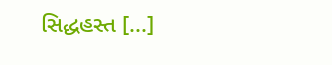સિદ્ધહસ્ત [...]